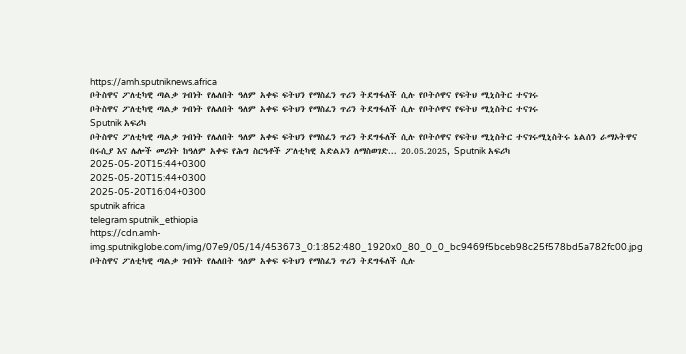https://amh.sputniknews.africa
ቦትስዋና ፖለቲካዊ ጣልቃ ገብነት የሌለበት ዓለም አቀፍ ፍትህን የማስፈን ጥሪን ትደግፋለች ሲሉ የቦትሶዋና የፍትህ ሚኒስትር ተናገሩ
ቦትስዋና ፖለቲካዊ ጣልቃ ገብነት የሌለበት ዓለም አቀፍ ፍትህን የማስፈን ጥሪን ትደግፋለች ሲሉ የቦትሶዋና የፍትህ ሚኒስትር ተናገሩ
Sputnik አፍሪካ
ቦትስዋና ፖለቲካዊ ጣልቃ ገብነት የሌለበት ዓለም አቀፍ ፍትህን የማስፈን ጥሪን ትደግፋለች ሲሉ የቦትሶዋና የፍትህ ሚኒስትር ተናገሩሚኒስትሩ ኔልሰን ራማኦትዋና በሩሲያ እና ሌሎች መሪነት ከዓለም አቀፍ የሕግ ስርዓቶች ፖለቲካዊ አድልኦን ለማስወገድ... 20.05.2025, Sputnik አፍሪካ
2025-05-20T15:44+0300
2025-05-20T15:44+0300
2025-05-20T16:04+0300
sputnik africa
telegram sputnik_ethiopia
https://cdn.amh-img.sputnikglobe.com/img/07e9/05/14/453673_0:1:852:480_1920x0_80_0_0_bc9469f5bceb98c25f578bd5a782fc00.jpg
ቦትስዋና ፖለቲካዊ ጣልቃ ገብነት የሌለበት ዓለም አቀፍ ፍትህን የማስፈን ጥሪን ትደግፋለች ሲሉ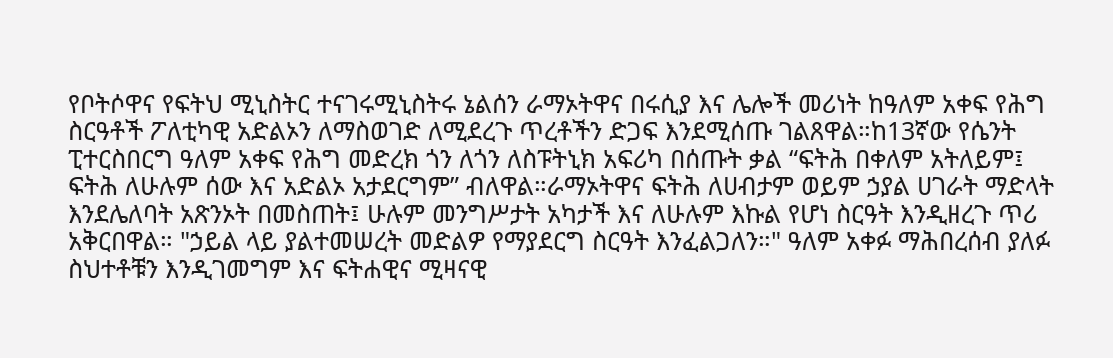የቦትሶዋና የፍትህ ሚኒስትር ተናገሩሚኒስትሩ ኔልሰን ራማኦትዋና በሩሲያ እና ሌሎች መሪነት ከዓለም አቀፍ የሕግ ስርዓቶች ፖለቲካዊ አድልኦን ለማስወገድ ለሚደረጉ ጥረቶችን ድጋፍ እንደሚሰጡ ገልጸዋል።ከ13ኛው የሴንት ፒተርስበርግ ዓለም አቀፍ የሕግ መድረክ ጎን ለጎን ለስፑትኒክ አፍሪካ በሰጡት ቃል “ፍትሕ በቀለም አትለይም፤ ፍትሕ ለሁሉም ሰው እና አድልኦ አታደርግም” ብለዋል።ራማኦትዋና ፍትሕ ለሀብታም ወይም ኃያል ሀገራት ማድላት እንደሌለባት አጽንኦት በመስጠት፤ ሁሉም መንግሥታት አካታች እና ለሁሉም እኩል የሆነ ስርዓት እንዲዘረጉ ጥሪ አቅርበዋል። "ኃይል ላይ ያልተመሠረት መድልዎ የማያደርግ ስርዓት እንፈልጋለን።" ዓለም አቀፉ ማሕበረሰብ ያለፉ ስህተቶቹን እንዲገመግም እና ፍትሐዊና ሚዛናዊ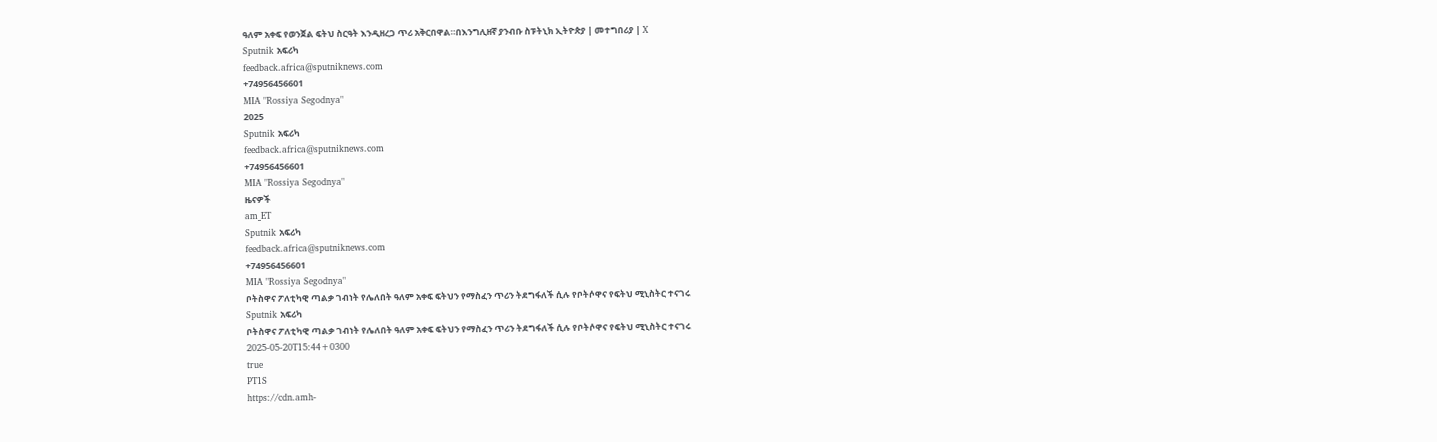ዓለም አቀፍ የወንጀል ፍትህ ስርዓት እንዲዘረጋ ጥሪ አቅርበዋል።በእንግሊዘኛ ያንብቡ ስፑትኒክ ኢትዮጵያ | መተግበሪያ | X
Sputnik አፍሪካ
feedback.africa@sputniknews.com
+74956456601
MIA "Rossiya Segodnya"
2025
Sputnik አፍሪካ
feedback.africa@sputniknews.com
+74956456601
MIA "Rossiya Segodnya"
ዜናዎች
am_ET
Sputnik አፍሪካ
feedback.africa@sputniknews.com
+74956456601
MIA "Rossiya Segodnya"
ቦትስዋና ፖለቲካዊ ጣልቃ ገብነት የሌለበት ዓለም አቀፍ ፍትህን የማስፈን ጥሪን ትደግፋለች ሲሉ የቦትሶዋና የፍትህ ሚኒስትር ተናገሩ
Sputnik አፍሪካ
ቦትስዋና ፖለቲካዊ ጣልቃ ገብነት የሌለበት ዓለም አቀፍ ፍትህን የማስፈን ጥሪን ትደግፋለች ሲሉ የቦትሶዋና የፍትህ ሚኒስትር ተናገሩ
2025-05-20T15:44+0300
true
PT1S
https://cdn.amh-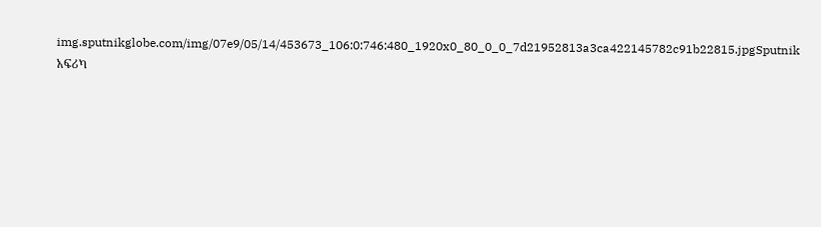img.sputnikglobe.com/img/07e9/05/14/453673_106:0:746:480_1920x0_80_0_0_7d21952813a3ca422145782c91b22815.jpgSputnik አፍሪካ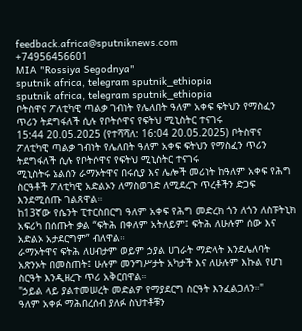feedback.africa@sputniknews.com
+74956456601
MIA "Rossiya Segodnya"
sputnik africa, telegram sputnik_ethiopia
sputnik africa, telegram sputnik_ethiopia
ቦትስዋና ፖለቲካዊ ጣልቃ ገብነት የሌለበት ዓለም አቀፍ ፍትህን የማስፈን ጥሪን ትደግፋለች ሲሉ የቦትሶዋና የፍትህ ሚኒስትር ተናገሩ
15:44 20.05.2025 (የተሻሻለ: 16:04 20.05.2025) ቦትስዋና ፖለቲካዊ ጣልቃ ገብነት የሌለበት ዓለም አቀፍ ፍትህን የማስፈን ጥሪን ትደግፋለች ሲሉ የቦትሶዋና የፍትህ ሚኒስትር ተናገሩ
ሚኒስትሩ ኔልሰን ራማኦትዋና በሩሲያ እና ሌሎች መሪነት ከዓለም አቀፍ የሕግ ስርዓቶች ፖለቲካዊ አድልኦን ለማስወገድ ለሚደረጉ ጥረቶችን ድጋፍ እንደሚሰጡ ገልጸዋል።
ከ13ኛው የሴንት ፒተርስበርግ ዓለም አቀፍ የሕግ መድረክ ጎን ለጎን ለስፑትኒክ አፍሪካ በሰጡት ቃል “ፍትሕ በቀለም አትለይም፤ ፍትሕ ለሁሉም ሰው እና አድልኦ አታደርግም” ብለዋል።
ራማኦትዋና ፍትሕ ለሀብታም ወይም ኃያል ሀገራት ማድላት እንደሌለባት አጽንኦት በመስጠት፤ ሁሉም መንግሥታት አካታች እና ለሁሉም እኩል የሆነ ስርዓት እንዲዘረጉ ጥሪ አቅርበዋል።
"ኃይል ላይ ያልተመሠረት መድልዎ የማያደርግ ስርዓት እንፈልጋለን።"
ዓለም አቀፉ ማሕበረሰብ ያለፉ ስህተቶቹን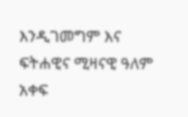እንዲገመግም እና ፍትሐዊና ሚዛናዊ ዓለም አቀፍ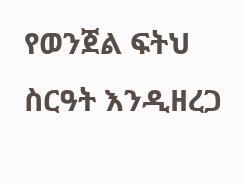የወንጀል ፍትህ ስርዓት እንዲዘረጋ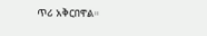ጥሪ አቅርበዋል።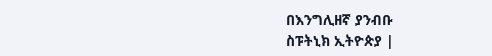በእንግሊዘኛ ያንብቡ
ስፑትኒክ ኢትዮጵያ |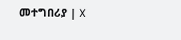መተግበሪያ | X